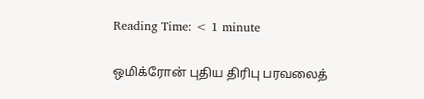Reading Time: < 1 minute

ஒமிக்ரோன் புதிய திரிபு பரவலைத்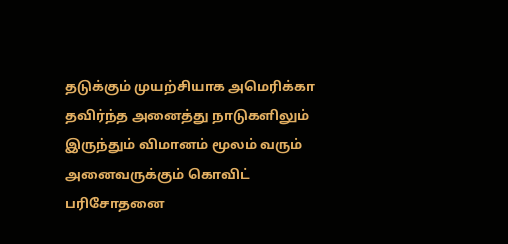தடுக்கும் முயற்சியாக அமெரிக்கா தவிர்ந்த அனைத்து நாடுகளிலும் இருந்தும் விமானம் மூலம் வரும் அனைவருக்கும் கொவிட் பரிசோதனை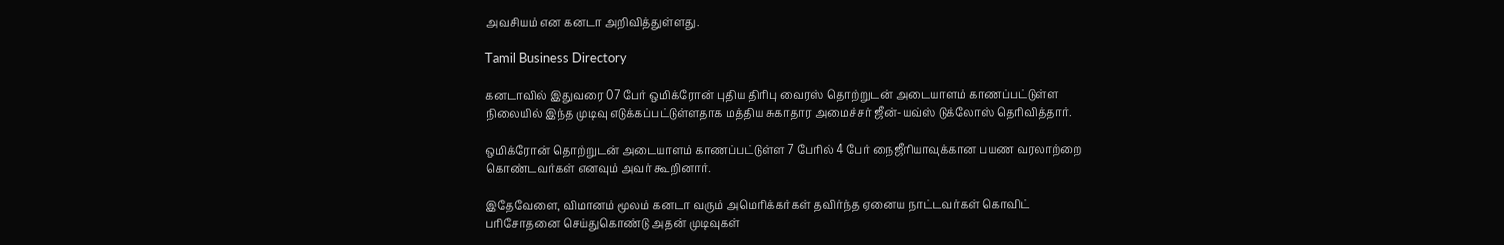அவசியம் என கனடா அறிவித்துள்ளது.

Tamil Business Directory

கனடாவில் இதுவரை 07 பேர் ஒமிக்ரோன் புதிய திரிபு வைரஸ் தொற்றுடன் அடையாளம் காணப்பட்டுள்ள நிலையில் இந்த முடிவு எடுக்கப்பட்டுள்ளதாக மத்திய சுகாதார அமைச்சர் ஜீன்-யவ்ஸ் டுக்லோஸ் தெரிவித்தார்.

ஒமிக்ரோன் தொற்றுடன் அடையாளம் காணப்பட்டுள்ள 7 பேரில் 4 பேர் நைஜீரியாவுக்கான பயண வரலாற்றை கொண்டவர்கள் எனவும் அவர் கூறினார்.

இதேவேளை, விமானம் மூலம் கனடா வரும் அமெரிக்கர்கள் தவிர்ந்த ஏனைய நாட்டவர்கள் கொவிட் பரிசோதனை செய்துகொண்டு அதன் முடிவுகள்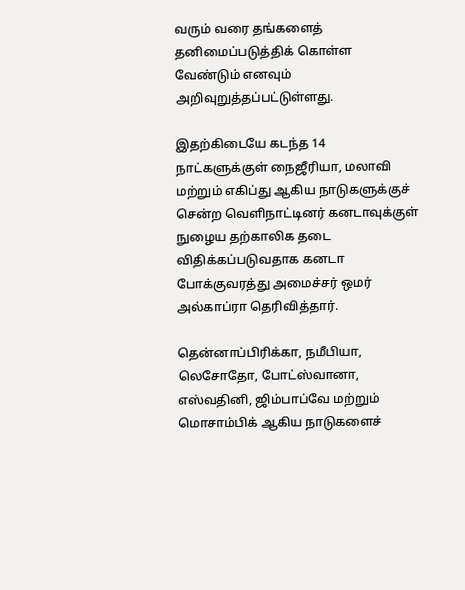வரும் வரை தங்களைத் தனிமைப்படுத்திக் கொள்ள வேண்டும் எனவும் அறிவுறுத்தப்பட்டுள்ளது.

இதற்கிடையே கடந்த 14 நாட்களுக்குள் நைஜீரியா, மலாவி மற்றும் எகிப்து ஆகிய நாடுகளுக்குச் சென்ற வெளிநாட்டினர் கனடாவுக்குள் நுழைய தற்காலிக தடை விதிக்கப்படுவதாக கனடா போக்குவரத்து அமைச்சர் ஒமர் அல்காப்ரா தெரிவித்தார்.

தென்னாப்பிரிக்கா, நமீபியா, லெசோதோ, போட்ஸ்வானா, எஸ்வதினி, ஜிம்பாப்வே மற்றும் மொசாம்பிக் ஆகிய நாடுகளைச்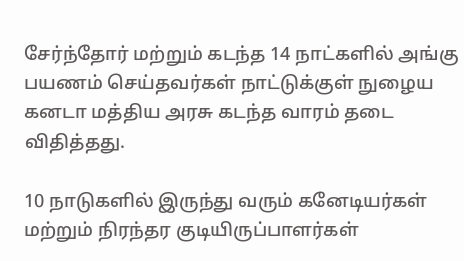சேர்ந்தோர் மற்றும் கடந்த 14 நாட்களில் அங்கு பயணம் செய்தவர்கள் நாட்டுக்குள் நுழைய கனடா மத்திய அரசு கடந்த வாரம் தடை விதித்தது.

10 நாடுகளில் இருந்து வரும் கனேடியர்கள் மற்றும் நிரந்தர குடியிருப்பாளர்கள்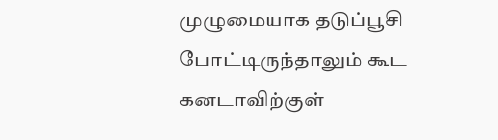முழுமையாக தடுப்பூசி போட்டிருந்தாலும் கூட கனடாவிற்குள்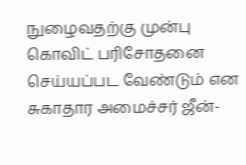நுழைவதற்கு முன்பு கொவிட் பரிசோதனை செய்யப்பட வேண்டும் என சுகாதார அமைச்சர் ஜீன்-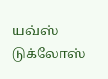யவ்ஸ் டுக்லோஸ்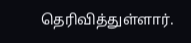தெரிவித்துள்ளார்.